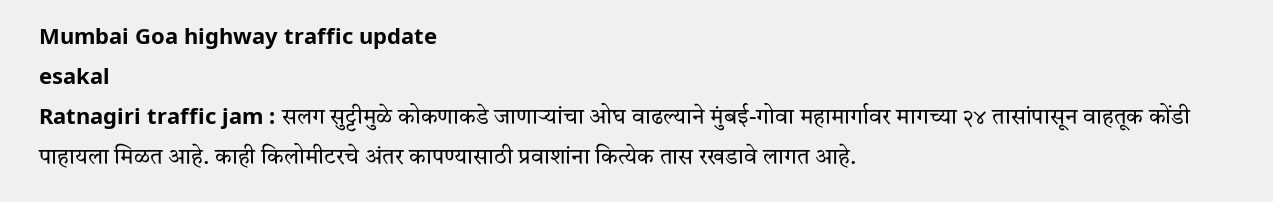Mumbai Goa highway traffic update
esakal
Ratnagiri traffic jam : सलग सुट्टीमुळे कोकणाकडे जाणाऱ्यांचा ओघ वाढल्याने मुंबई-गोवा महामार्गावर मागच्या २४ तासांपासून वाहतूक कोंडी पाहायला मिळत आहे. काही किलोमीटरचे अंतर कापण्यासाठी प्रवाशांना कित्येक तास रखडावे लागत आहे.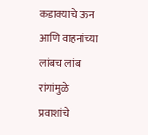कडाक्याचे ऊन आणि वाहनांच्या लांबच लांब रांगांमुळे प्रवाशांचे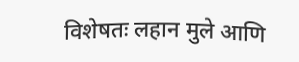विशेषतः लहान मुले आणि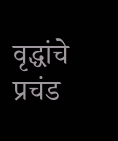वृद्धांचे प्रचंड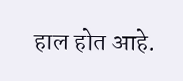हाल होत आहे.